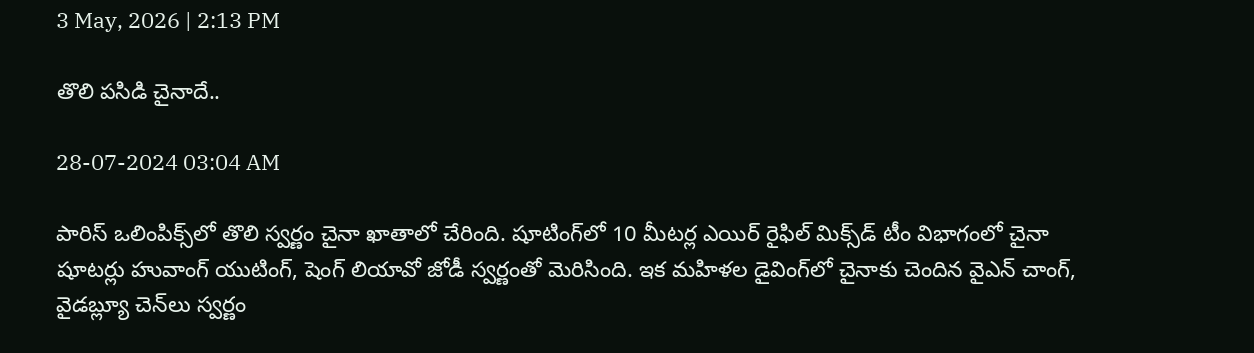3 May, 2026 | 2:13 PM

తొలి పసిడి చైనాదే..

28-07-2024 03:04 AM

పారిస్ ఒలింపిక్స్‌లో తొలి స్వర్ణం చైనా ఖాతాలో చేరింది. షూటింగ్‌లో 10 మీటర్ల ఎయిర్ రైఫిల్ మిక్స్‌డ్ టీం విభాగంలో చైనా షూటర్లు హువాంగ్ యుటింగ్, షెంగ్ లియావో జోడీ స్వర్ణంతో మెరిసింది. ఇక మహిళల డైవింగ్‌లో చైనాకు చెందిన వైఎన్ చాంగ్, వైడబ్ల్యూ చెన్‌లు స్వర్ణం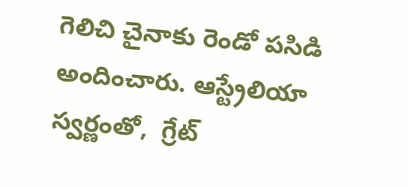గెలిచి చైనాకు రెండో పసిడి అందించారు. ఆస్ట్రేలియా స్వర్ణంతో,  గ్రేట్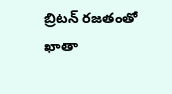బ్రిటన్ రజతంతో ఖాతా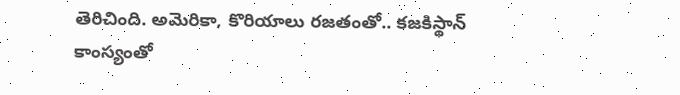తెరిచింది. అమెరికా, కొరియాలు రజతంతో.. కజకిస్థాన్ కాంస్యంతో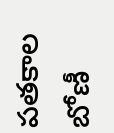పతకాల బోణీ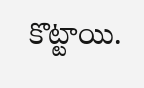కొట్టాయి.